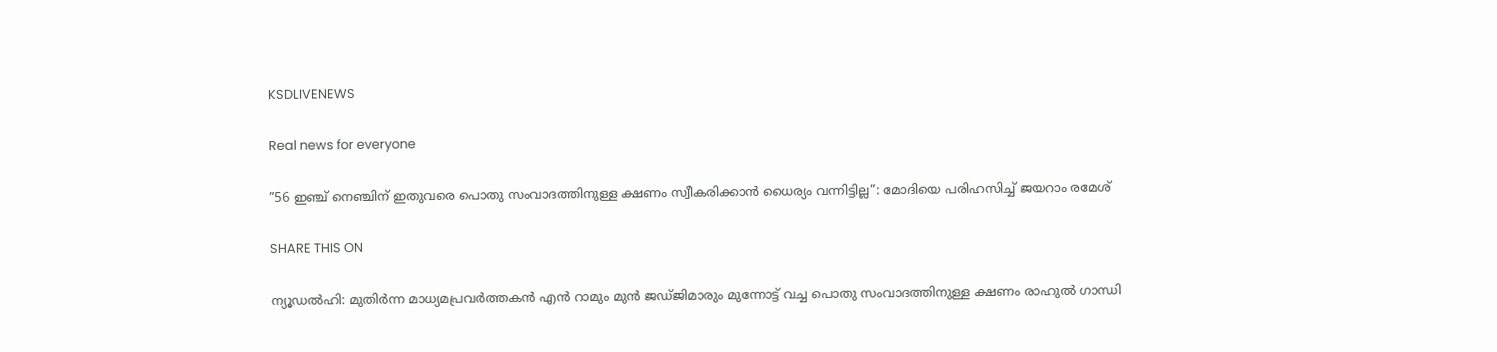KSDLIVENEWS

Real news for everyone

”56 ഇഞ്ച് നെഞ്ചിന് ഇതുവരെ പൊതു സംവാദത്തിനുള്ള ക്ഷണം സ്വീകരിക്കാൻ ധൈര്യം വന്നിട്ടില്ല”: മോദിയെ പരിഹസിച്ച്‌ ജയറാം രമേശ്

SHARE THIS ON

ന്യൂഡല്‍ഹി: മുതിര്‍ന്ന മാധ്യമപ്രവര്‍ത്തകന്‍ എന്‍ റാമും മുൻ ജഡ്‌ജിമാരും മുന്നോട്ട് വച്ച പൊതു സംവാദത്തിനുള്ള ക്ഷണം രാഹുല്‍ ഗാന്ധി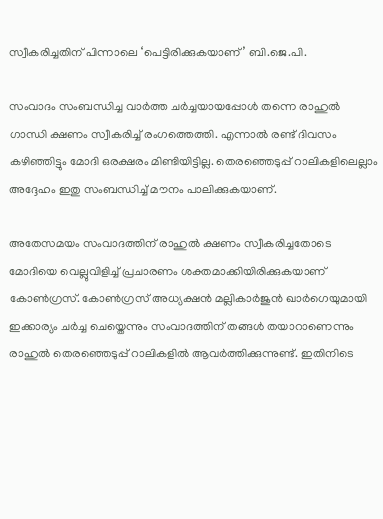സ്വീകരിച്ചതിന് പിന്നാലെ ‘പെട്ടിരിക്കുകയാണ്’ ബി.ജെ.പി.

സംവാദം സംബന്ധിച്ച വാര്‍ത്ത ചര്‍ച്ചയായപ്പോള്‍ തന്നെ രാഹുല്‍ ഗാന്ധി ക്ഷണം സ്വീകരിച്ച്‌ രംഗത്തെത്തി. എന്നാല്‍ രണ്ട് ദിവസം കഴിഞ്ഞിട്ടും മോദി ഒരക്ഷരം മിണ്ടിയിട്ടില്ല. തെരഞ്ഞെടുപ്പ് റാലികളിലെല്ലാം അദ്ദേഹം ഇതു സംബന്ധിച്ച്‌ മൗനം പാലിക്കുകയാണ്.

അതേസമയം സംവാദത്തിന് രാഹുല്‍ ക്ഷണം സ്വീകരിച്ചതോടെ മോദിയെ വെല്ലുവിളിച്ച്‌ പ്രചാരണം ശക്തമാക്കിയിരിക്കുകയാണ് കോണ്‍ഗ്രസ്. കോണ്‍ഗ്രസ് അധ്യക്ഷൻ മല്ലികാർജുൻ ഖാർഗെയുമായി ഇക്കാര്യം ചർച്ച ചെയ്തെന്നും സംവാദത്തിന് തങ്ങള്‍ തയാറാണെന്നും രാഹുല്‍ തെരഞ്ഞെടുപ്പ് റാലികളില്‍ ആവർത്തിക്കുന്നുണ്ട്. ഇതിനിടെ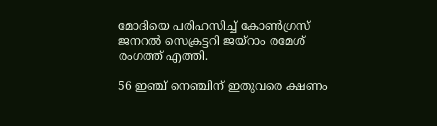മോദിയെ പരിഹസിച്ച്‌ കോണ്‍ഗ്രസ് ജനറല്‍ സെക്രട്ടറി ജയ്‌റാം രമേശ് രംഗത്ത് എത്തി.

56 ഇഞ്ച് നെഞ്ചിന് ഇതുവരെ ക്ഷണം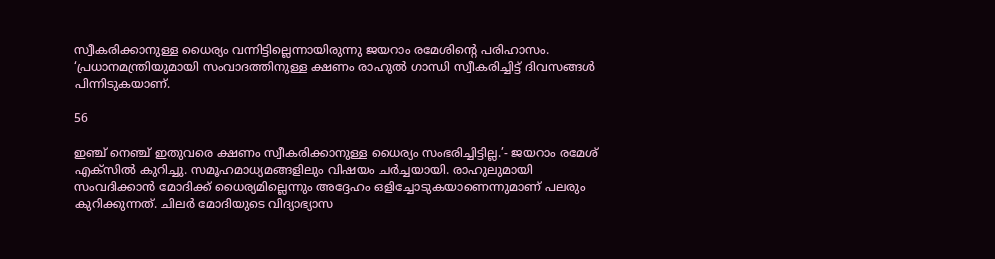സ്വീകരിക്കാനുള്ള ധൈര്യം വന്നിട്ടില്ലെന്നായിരുന്നു ജയറാം രമേശിന്‍റെ പരിഹാസം. ‘പ്രധാനമന്ത്രിയുമായി സംവാദത്തിനുള്ള ക്ഷണം രാഹുല്‍ ഗാന്ധി സ്വീകരിച്ചിട്ട് ദിവസങ്ങള്‍ പിന്നിടുകയാണ്.

56

ഇഞ്ച് നെഞ്ച് ഇതുവരെ ക്ഷണം സ്വീകരിക്കാനുള്ള ധൈര്യം സംഭരിച്ചിട്ടില്ല.’- ജയറാം രമേശ് എക്‌സില്‍ കുറിച്ചു. സമൂഹമാധ്യമങ്ങളിലും വിഷയം ചര്‍ച്ചയായി. രാഹുലുമായി സംവദിക്കാന്‍ മോദിക്ക് ധൈര്യമില്ലെന്നും അദ്ദേഹം ഒളിച്ചോടുകയാണെന്നുമാണ് പലരും കുറിക്കുന്നത്. ചിലര്‍ മോദിയുടെ വിദ്യാഭ്യാസ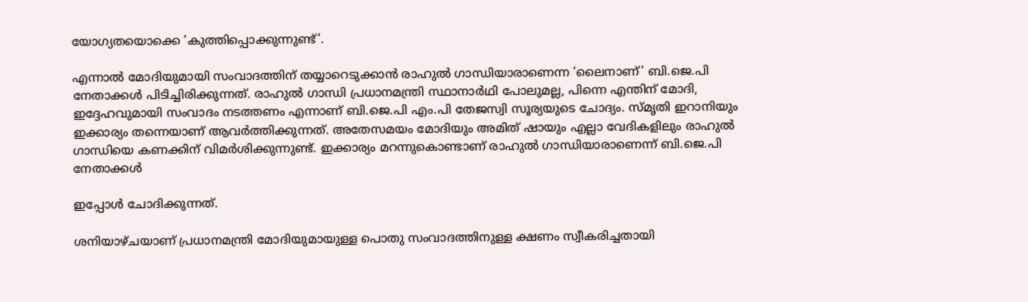യോഗ്യതയൊക്കെ ‘കുത്തിപ്പൊക്കുന്നുണ്ട്’.

എന്നാല്‍ മോദിയുമായി സംവാദത്തിന് തയ്യാറെടുക്കാന്‍ രാഹുല്‍ ഗാന്ധിയാരാണെന്ന ‘ലൈനാണ്’ ബി.ജെ.പി നേതാക്കള്‍ പിടിച്ചിരിക്കുന്നത്. രാഹുല്‍ ഗാന്ധി പ്രധാനമന്ത്രി സ്ഥാനാര്‍ഥി പോലുമല്ല, പിന്നെ എന്തിന് മോദി, ഇദ്ദേഹവുമായി സംവാദം നടത്തണം എന്നാണ് ബി.ജെ.പി എം.പി തേജസ്വി സൂര്യയുടെ ചോദ്യം. സ്മൃതി ഇറാനിയും ഇക്കാര്യം തന്നെയാണ് ആവര്‍ത്തിക്കുന്നത്. അതേസമയം മോദിയും അമിത് ഷായും എല്ലാ വേദികളിലും രാഹുല്‍ ഗാന്ധിയെ കണക്കിന് വിമര്‍ശിക്കുന്നുണ്ട്. ഇക്കാര്യം മറന്നുകൊണ്ടാണ് രാഹുല്‍ ഗാന്ധിയാരാണെന്ന് ബി.ജെ.പി നേതാക്കള്‍

ഇപ്പോള്‍ ചോദിക്കുന്നത്.

ശനിയാഴ്‌ചയാണ് പ്രധാനമന്ത്രി മോദിയുമായുള്ള പൊതു സംവാദത്തിനുള്ള ക്ഷണം സ്വീകരിച്ചതായി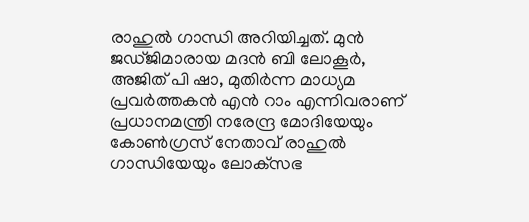രാഹുല്‍ ഗാന്ധി അറിയിച്ചത്. മുൻ ജഡ്‌ജിമാരായ മദൻ ബി ലോകൂർ, അജിത് പി ഷാ, മുതിർന്ന മാധ്യമ പ്രവർത്തകൻ എൻ റാം എന്നിവരാണ് പ്രധാനമന്ത്രി നരേന്ദ്ര മോദിയേയും കോണ്‍ഗ്രസ് നേതാവ് രാഹുല്‍ ഗാന്ധിയേയും ലോക്‌സഭ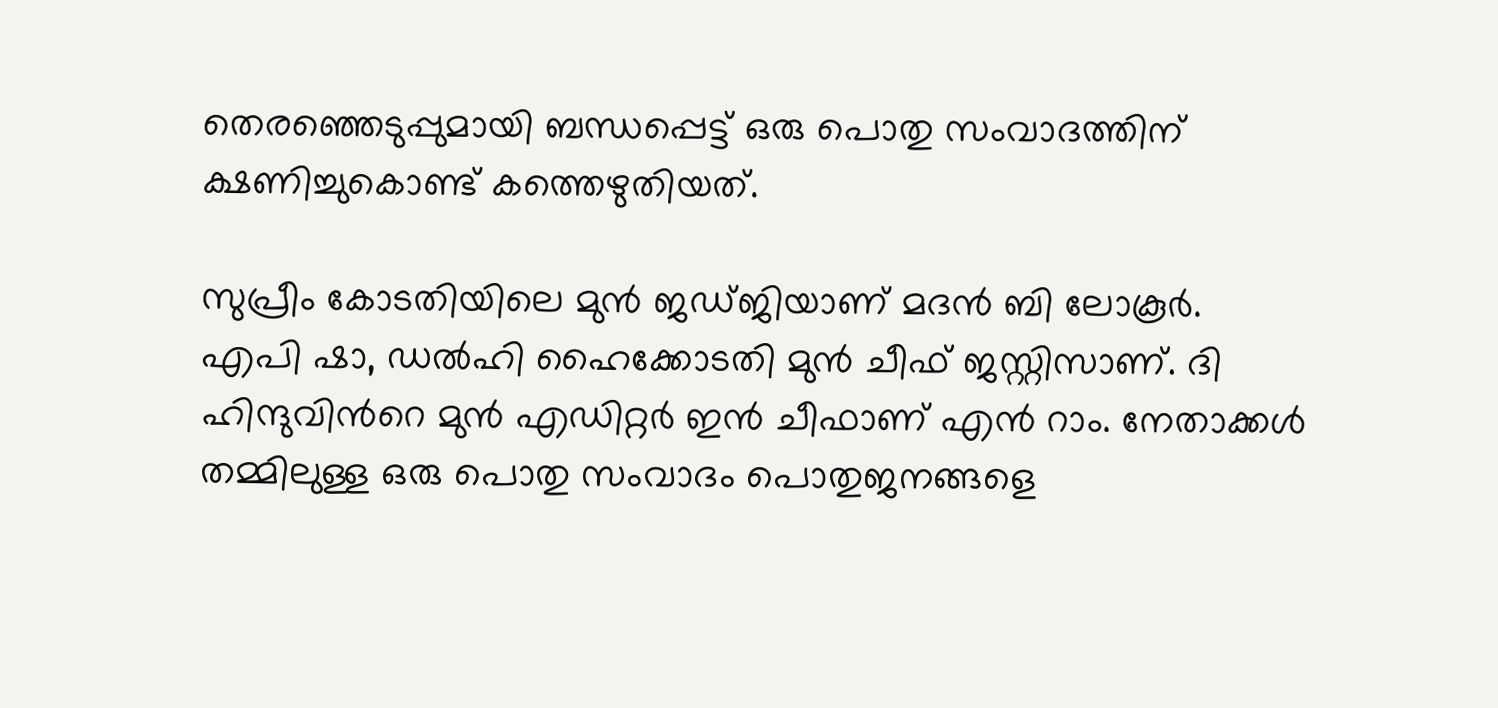തെരഞ്ഞെടുപ്പുമായി ബന്ധപ്പെട്ട് ഒരു പൊതു സംവാദത്തിന് ക്ഷണിച്ചുകൊണ്ട് കത്തെഴുതിയത്.

സുപ്രീം കോടതിയിലെ മുൻ ജഡ്‌ജിയാണ് മദൻ ബി ലോകൂർ. എപി ഷാ, ഡല്‍ഹി ഹൈക്കോടതി മുൻ ചീഫ് ജസ്റ്റിസാണ്. ദി ഹിന്ദുവിന്‍റെ മുൻ എഡിറ്റർ ഇൻ ചീഫാണ് എൻ റാം. നേതാക്കള്‍ തമ്മിലുള്ള ഒരു പൊതു സംവാദം പൊതുജനങ്ങളെ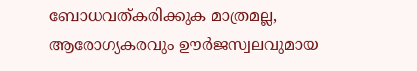ബോധവത്‌കരിക്കുക മാത്രമല്ല, ആരോഗ്യകരവും ഊർജസ്വലവുമായ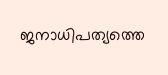ജനാധിപത്യത്തെ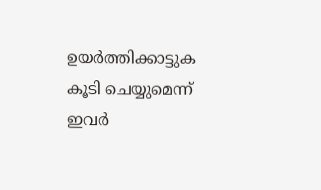ഉയർത്തിക്കാട്ടുക കൂടി ചെയ്യുമെന്ന് ഇവര്‍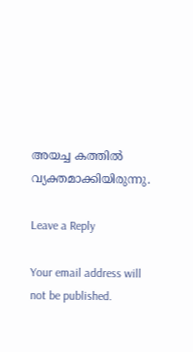അയച്ച കത്തില്‍ വ്യക്തമാക്കിയിരുന്നു.

Leave a Reply

Your email address will not be published.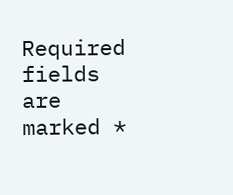Required fields are marked *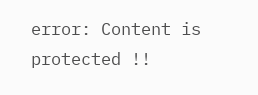error: Content is protected !!